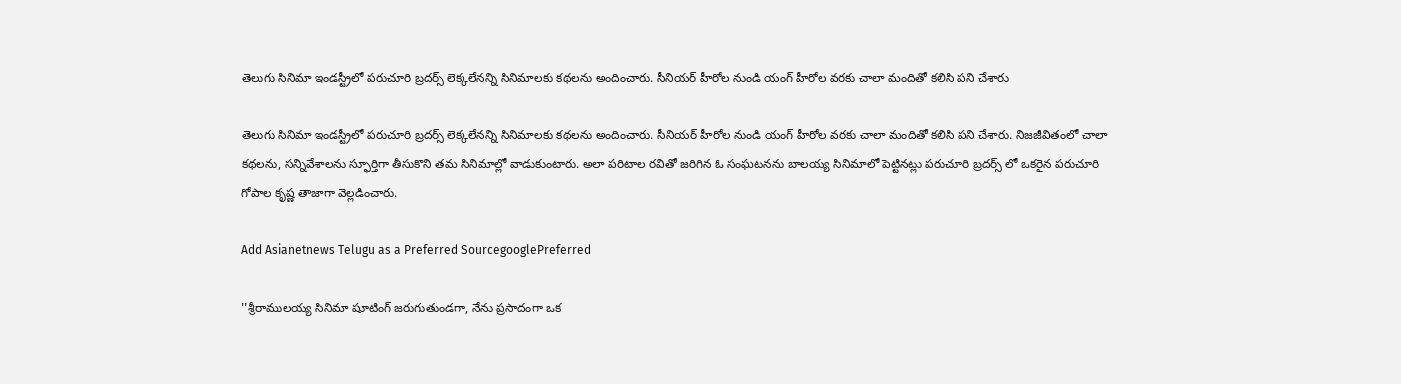తెలుగు సినిమా ఇండస్ట్రీలో పరుచూరి బ్రదర్స్ లెక్కలేనన్ని సినిమాలకు కథలను అందించారు. సీనియర్ హీరోల నుండి యంగ్ హీరోల వరకు చాలా మందితో కలిసి పని చేశారు

తెలుగు సినిమా ఇండస్ట్రీలో పరుచూరి బ్రదర్స్ లెక్కలేనన్ని సినిమాలకు కథలను అందించారు. సీనియర్ హీరోల నుండి యంగ్ హీరోల వరకు చాలా మందితో కలిసి పని చేశారు. నిజజీవితంలో చాలా కథలను, సన్నివేశాలను స్ఫూర్తిగా తీసుకొని తమ సినిమాల్లో వాడుకుంటారు. అలా పరిటాల రవితో జరిగిన ఓ సంఘటనను బాలయ్య సినిమాలో పెట్టినట్లు పరుచూరి బ్రదర్స్ లో ఒకరైన పరుచూరి గోపాల కృష్ణ తాజాగా వెల్లడించారు.

Add Asianetnews Telugu as a Preferred SourcegooglePreferred

''శ్రీరాములయ్య సినిమా షూటింగ్ జరుగుతుండగా, నేను ప్రసాదంగా ఒక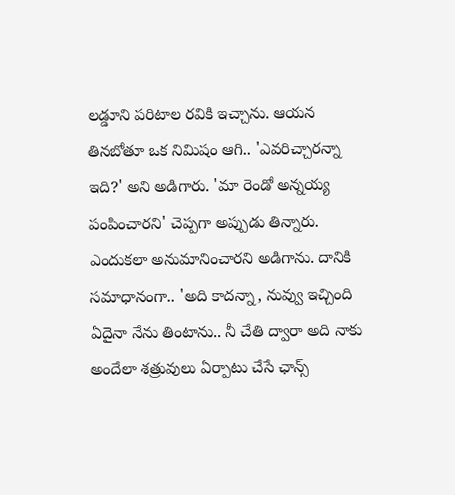లడ్డూని పరిటాల రవికి ఇచ్చాను. ఆయన తినబోతూ ఒక నిమిషం ఆగి.. 'ఎవరిచ్చారన్నా ఇది?' అని అడిగారు. 'మా రెండో అన్నయ్య పంపించారని' చెప్పగా అప్పుడు తిన్నారు. ఎందుకలా అనుమానించారని అడిగాను. దానికి సమాధానంగా.. 'అది కాదన్నా, నువ్వు ఇచ్చింది ఏదైనా నేను తింటాను.. నీ చేతి ద్వారా అది నాకు అందేలా శత్రువులు ఏర్పాటు చేసే ఛాన్స్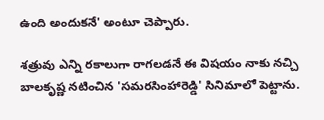ఉంది అందుకనే' అంటూ చెప్పారు.

శత్రువు ఎన్ని రకాలుగా రాగలడనే ఈ విషయం నాకు నచ్చి బాలకృష్ణ నటించిన 'సమరసింహారెడ్డి' సినిమాలో పెట్టాను.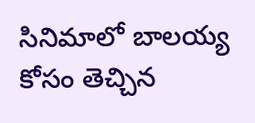సినిమాలో బాలయ్య కోసం తెచ్చిన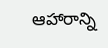ఆహారాన్ని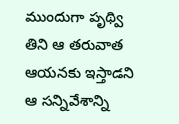ముందుగా పృథ్వి తిని ఆ తరువాత ఆయనకు ఇస్తాడని ఆ సన్నివేశాన్ని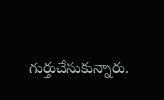గుర్తుచేసుకున్నారు.